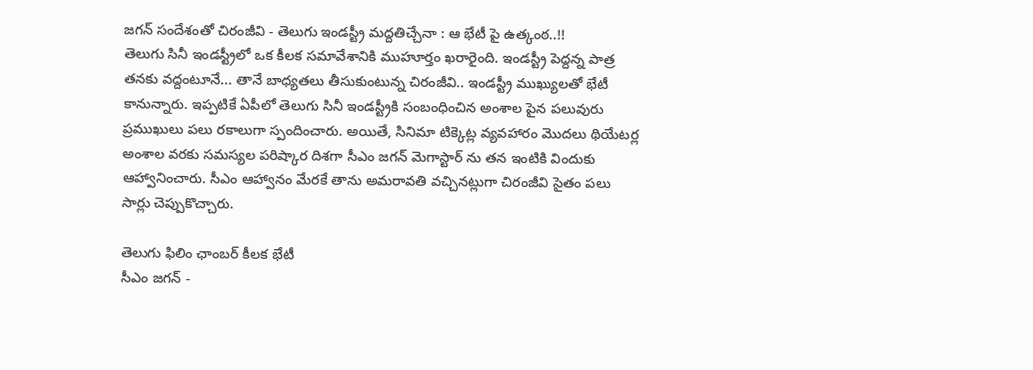జగన్ సందేశంతో చిరంజీవి - తెలుగు ఇండస్ట్రీ మద్దతిచ్చేనా : ఆ భేటీ పై ఉత్కంఠ..!!
తెలుగు సినీ ఇండస్ట్రీలో ఒక కీలక సమావేశానికి ముహూర్తం ఖరారైంది. ఇండస్ట్రీ పెద్దన్న పాత్ర తనకు వద్దంటూనే... తానే బాధ్యతలు తీసుకుంటున్న చిరంజీవి.. ఇండస్ట్రీ ముఖ్యులతో భేటీ కానున్నారు. ఇప్పటికే ఏపీలో తెలుగు సినీ ఇండస్ట్రీకి సంబంధించిన అంశాల పైన పలువురు ప్రముఖులు పలు రకాలుగా స్పందించారు. అయితే, సినిమా టిక్కెట్ల వ్యవహారం మొదలు థియేటర్ల అంశాల వరకు సమస్యల పరిష్కార దిశగా సీఎం జగన్ మెగాస్టార్ ను తన ఇంటికి విందుకు ఆహ్వానించారు. సీఎం ఆహ్వానం మేరకే తాను అమరావతి వచ్చినట్లుగా చిరంజీవి సైతం పలు సార్లు చెప్పుకొచ్చారు.

తెలుగు ఫిలిం ఛాంబర్ కీలక భేటీ
సీఎం జగన్ -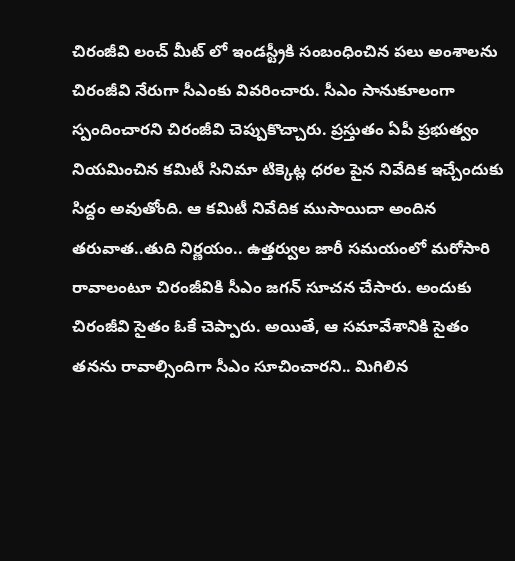చిరంజీవి లంచ్ మీట్ లో ఇండస్ట్రీకి సంబంధించిన పలు అంశాలను చిరంజీవి నేరుగా సీఎంకు వివరించారు. సీఎం సానుకూలంగా స్పందించారని చిరంజీవి చెప్పుకొచ్చారు. ప్రస్తుతం ఏపీ ప్రభుత్వం నియమించిన కమిటీ సినిమా టిక్కెట్ల ధరల పైన నివేదిక ఇచ్చేందుకు సిద్దం అవుతోంది. ఆ కమిటీ నివేదిక ముసాయిదా అందిన తరువాత..తుది నిర్ణయం.. ఉత్తర్వుల జారీ సమయంలో మరోసారి రావాలంటూ చిరంజీవికి సీఎం జగన్ సూచన చేసారు. అందుకు చిరంజీవి సైతం ఓకే చెప్పారు. అయితే, ఆ సమావేశానికి సైతం తనను రావాల్సిందిగా సీఎం సూచించారని.. మిగిలిన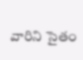వారిని సైతం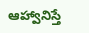ఆహ్వానిస్తే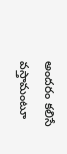అందరం కలిసే వస్తామంటూ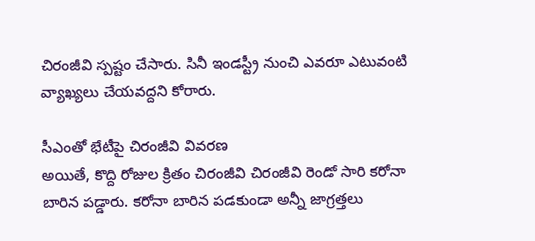చిరంజీవి స్పష్టం చేసారు. సినీ ఇండస్ట్రీ నుంచి ఎవరూ ఎటువంటి వ్యాఖ్యలు చేయవద్దని కోరారు.

సీఎంతో భేటీపై చిరంజీవి వివరణ
అయితే, కొద్ది రోజుల క్రితం చిరంజీవి చిరంజీవి రెండో సారి కరోనా బారిన పడ్డారు. కరోనా బారిన పడకుండా అన్నీ జాగ్రత్తలు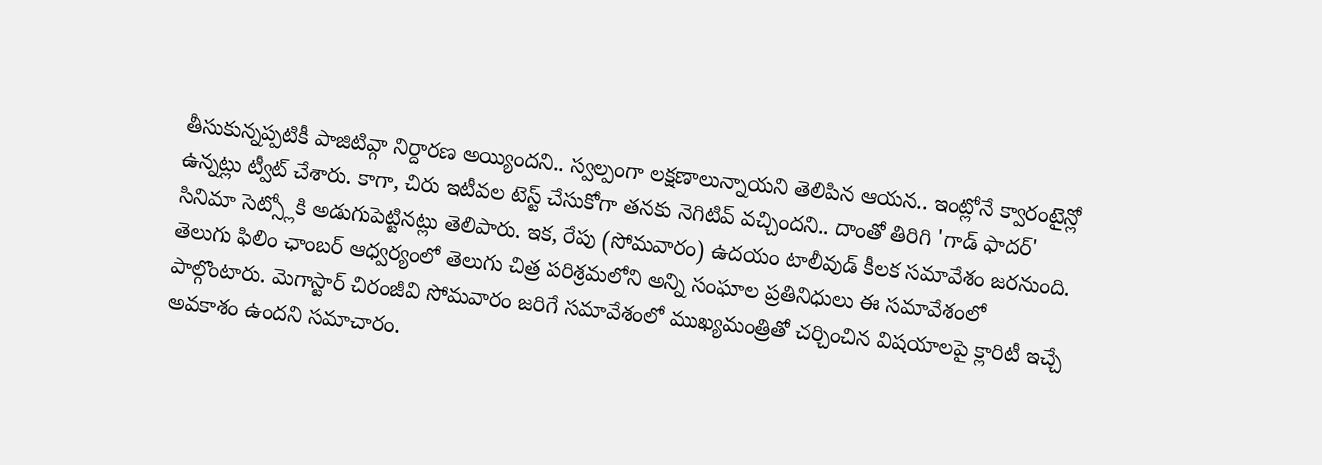తీసుకున్నప్పటికీ పాజిటివ్గా నిర్దారణ అయ్యిందని.. స్వల్పంగా లక్షణాలున్నాయని తెలిపిన ఆయన.. ఇంట్లోనే క్వారంటైన్లో ఉన్నట్లు ట్వీట్ చేశారు. కాగా, చిరు ఇటీవల టెస్ట్ చేసుకోగా తనకు నెగిటివ్ వచ్చిందని.. దాంతో తిరిగి 'గాడ్ ఫాదర్' సినిమా సెట్స్లోకి అడుగుపెట్టినట్లు తెలిపారు. ఇక, రేపు (సోమవారం) ఉదయం టాలీవుడ్ కీలక సమావేశం జరనుంది. తెలుగు ఫిలిం ఛాంబర్ ఆధ్వర్యంలో తెలుగు చిత్ర పరిశ్రమలోని అన్ని సంఘాల ప్రతినిధులు ఈ సమావేశంలో పాల్గొంటారు. మెగాస్టార్ చిరంజీవి సోమవారం జరిగే సమావేశంలో ముఖ్యమంత్రితో చర్చించిన విషయాలపై క్లారిటీ ఇచ్చే అవకాశం ఉందని సమాచారం.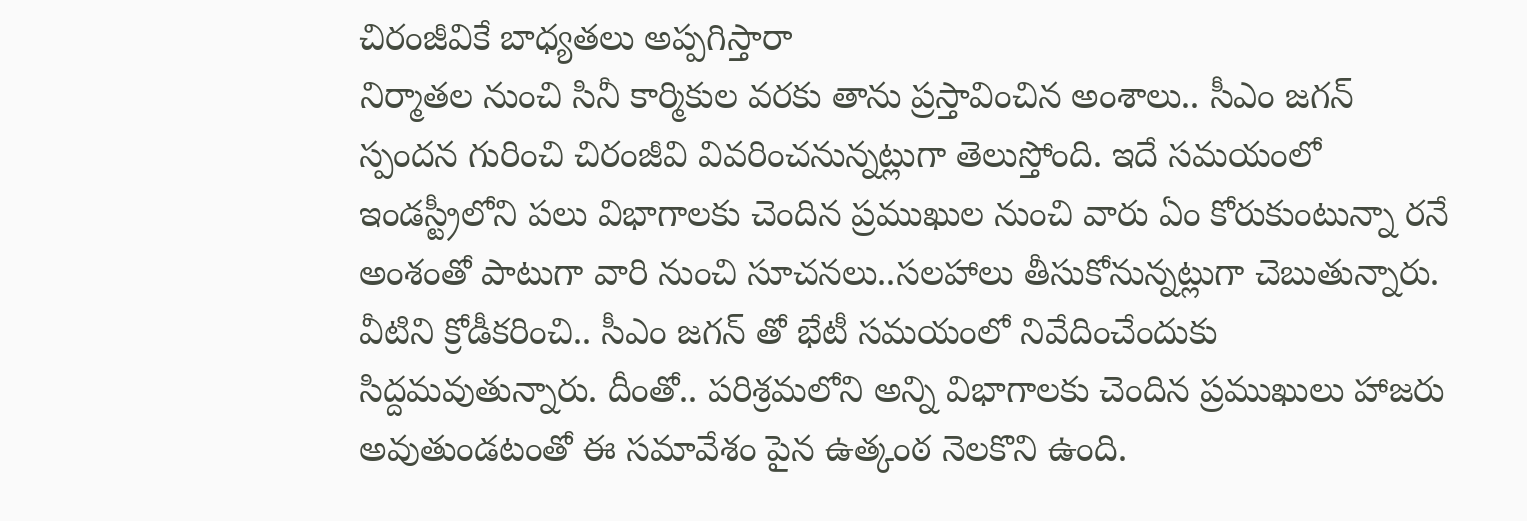చిరంజీవికే బాధ్యతలు అప్పగిస్తారా
నిర్మాతల నుంచి సినీ కార్మికుల వరకు తాను ప్రస్తావించిన అంశాలు.. సీఎం జగన్ స్పందన గురించి చిరంజీవి వివరించనున్నట్లుగా తెలుస్తోంది. ఇదే సమయంలో ఇండస్ట్రీలోని పలు విభాగాలకు చెందిన ప్రముఖుల నుంచి వారు ఏం కోరుకుంటున్నా రనే అంశంతో పాటుగా వారి నుంచి సూచనలు..సలహాలు తీసుకోనున్నట్లుగా చెబుతున్నారు. వీటిని క్రోడీకరించి.. సీఎం జగన్ తో భేటీ సమయంలో నివేదించేందుకు సిద్దమవుతున్నారు. దీంతో.. పరిశ్రమలోని అన్ని విభాగాలకు చెందిన ప్రముఖులు హాజరు అవుతుండటంతో ఈ సమావేశం పైన ఉత్కంఠ నెలకొని ఉంది.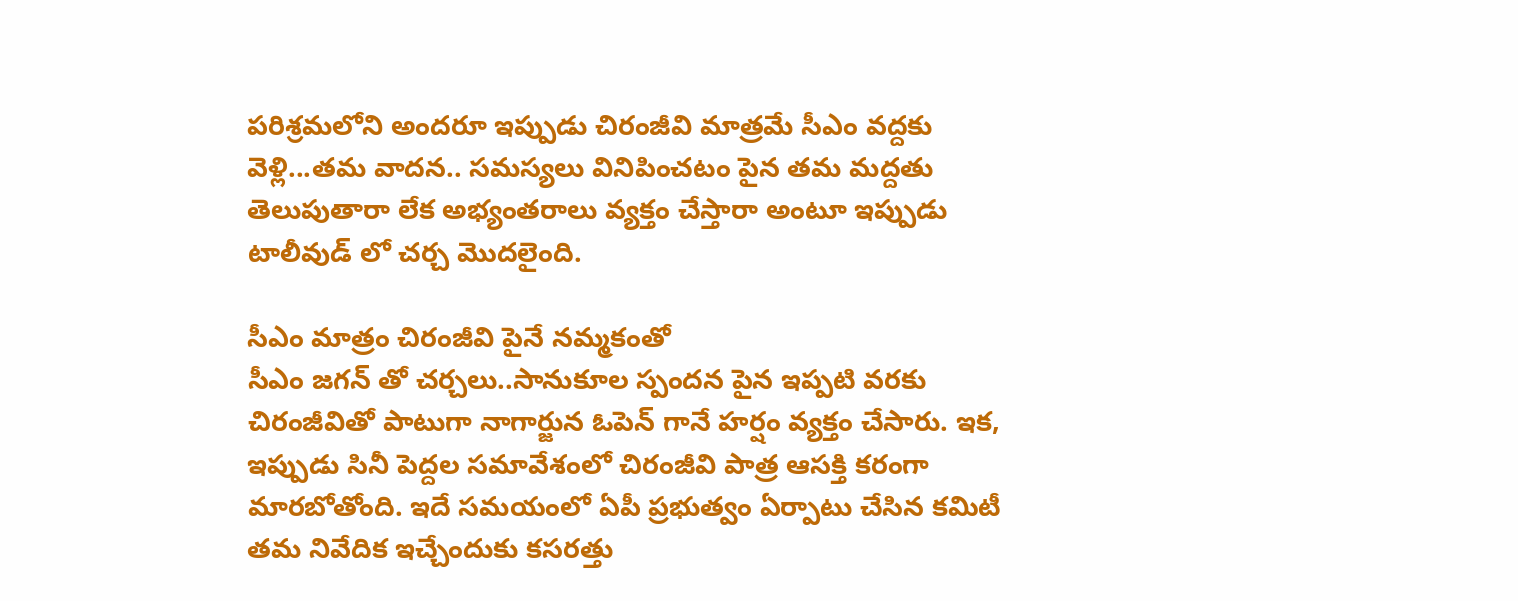పరిశ్రమలోని అందరూ ఇప్పుడు చిరంజీవి మాత్రమే సీఎం వద్దకు వెళ్లి...తమ వాదన.. సమస్యలు వినిపించటం పైన తమ మద్దతు తెలుపుతారా లేక అభ్యంతరాలు వ్యక్తం చేస్తారా అంటూ ఇప్పుడు టాలీవుడ్ లో చర్చ మొదలైంది.

సీఎం మాత్రం చిరంజీవి పైనే నమ్మకంతో
సీఎం జగన్ తో చర్చలు..సానుకూల స్పందన పైన ఇప్పటి వరకు చిరంజీవితో పాటుగా నాగార్జున ఓపెన్ గానే హర్షం వ్యక్తం చేసారు. ఇక, ఇప్పుడు సినీ పెద్దల సమావేశంలో చిరంజీవి పాత్ర ఆసక్తి కరంగా మారబోతోంది. ఇదే సమయంలో ఏపీ ప్రభుత్వం ఏర్పాటు చేసిన కమిటీ తమ నివేదిక ఇచ్చేందుకు కసరత్తు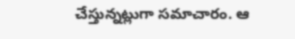చేస్తున్నట్లుగా సమాచారం. ఆ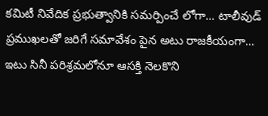కమిటీ నివేదిక ప్రభుత్వానికి సమర్పించే లోగా... టాలీవుడ్ ప్రముఖలతో జరిగే సమావేశం పైన అటు రాజకీయంగా... ఇటు సినీ పరిశ్రమలోనూ ఆసక్తి నెలకొని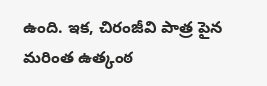ఉంది. ఇక, చిరంజీవి పాత్ర పైన మరింత ఉత్కంఠ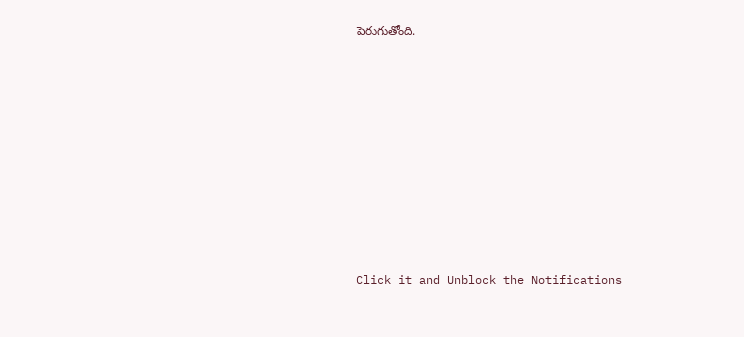పెరుగుతోంది.












Click it and Unblock the Notifications